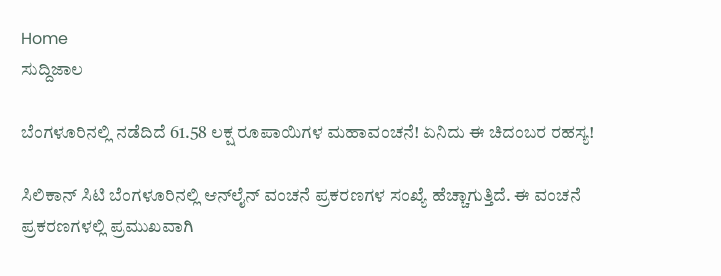Home
ಸುದ್ದಿಜಾಲ

ಬೆಂಗಳೂರಿನಲ್ಲಿ ನಡೆದಿದೆ 61.58 ಲಕ್ಷ ರೂಪಾಯಿಗಳ ಮಹಾವಂಚನೆ! ಏನಿದು ಈ ಚಿದಂಬರ ರಹಸ್ಯ!

ಸಿಲಿಕಾನ್‌ ಸಿಟಿ ಬೆಂಗಳೂರಿನಲ್ಲಿ ಆನ್‌ಲೈನ್‌ ವಂಚನೆ ಪ್ರಕರಣಗಳ ಸಂಖ್ಯೆ ಹೆಚ್ಚಾಗುತ್ತಿದೆ. ಈ ವಂಚನೆ ಪ್ರಕರಣಗಳಲ್ಲಿ ಪ್ರಮುಖವಾಗಿ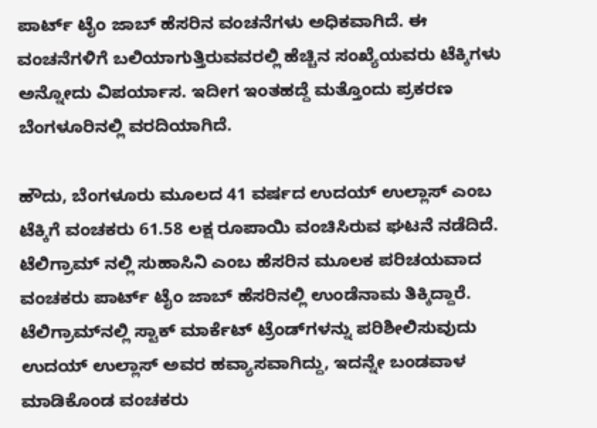ಪಾರ್ಟ್‌ ಟೈಂ ಜಾಬ್‌ ಹೆಸರಿನ ವಂಚನೆಗಳು ಅಧಿಕವಾಗಿದೆ. ಈ ವಂಚನೆಗಳಿಗೆ ಬಲಿಯಾಗುತ್ತಿರುವವರಲ್ಲಿ ಹೆಚ್ಚಿನ ಸಂಖ್ಯೆಯವರು ಟೆಕ್ಕಿಗಳು ಅನ್ನೋದು ವಿಪರ್ಯಾಸ. ಇದೀಗ ಇಂತಹದ್ದೆ ಮತ್ತೊಂದು ಪ್ರಕರಣ ಬೆಂಗಳೂರಿನಲ್ಲಿ ವರದಿಯಾಗಿದೆ.

ಹೌದು, ಬೆಂಗಳೂರು ಮೂಲದ 41 ವರ್ಷದ ಉದಯ್‌ ಉಲ್ಲಾಸ್‌ ಎಂಬ ಟೆಕ್ಕಿಗೆ ವಂಚಕರು 61.58 ಲಕ್ಷ ರೂಪಾಯಿ ವಂಚಿಸಿರುವ ಘಟನೆ ನಡೆದಿದೆ. ಟೆಲಿಗ್ರಾಮ್‌ ನಲ್ಲಿ ಸುಹಾಸಿನಿ ಎಂಬ ಹೆಸರಿನ ಮೂಲಕ ಪರಿಚಯವಾದ ವಂಚಕರು ಪಾರ್ಟ್‌ ಟೈಂ ಜಾಬ್‌ ಹೆಸರಿನಲ್ಲಿ ಉಂಡೆನಾಮ ತಿಕ್ಕಿದ್ದಾರೆ. ಟೆಲಿಗ್ರಾಮ್‌ನಲ್ಲಿ ಸ್ಟಾಕ್ ಮಾರ್ಕೆಟ್ ಟ್ರೆಂಡ್‌ಗಳನ್ನು ಪರಿಶೀಲಿಸುವುದು ಉದಯ್‌ ಉಲ್ಲಾಸ್‌ ಅವರ ಹವ್ಯಾಸವಾಗಿದ್ದು, ಇದನ್ನೇ ಬಂಡವಾಳ ಮಾಡಿಕೊಂಡ ವಂಚಕರು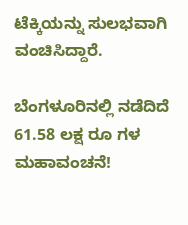ಟೆಕ್ಕಿಯನ್ನು ಸುಲಭವಾಗಿ ವಂಚಿಸಿದ್ದಾರೆ.

ಬೆಂಗಳೂರಿನಲ್ಲಿ ನಡೆದಿದೆ 61.58 ಲಕ್ಷ ರೂ ಗಳ ಮಹಾವಂಚನೆ!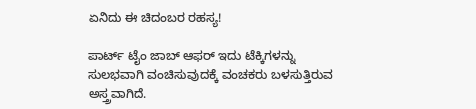ಏನಿದು ಈ ಚಿದಂಬರ ರಹಸ್ಯ!

ಪಾರ್ಟ್‌ ಟೈಂ ಜಾಬ್‌ ಆಫರ್‌ ಇದು ಟೆಕ್ಕಿಗಳನ್ನು ಸುಲಭವಾಗಿ ವಂಚಿಸುವುದಕ್ಕೆ ವಂಚಕರು ಬಳಸುತ್ತಿರುವ ಅಸ್ತ್ರವಾಗಿದೆ.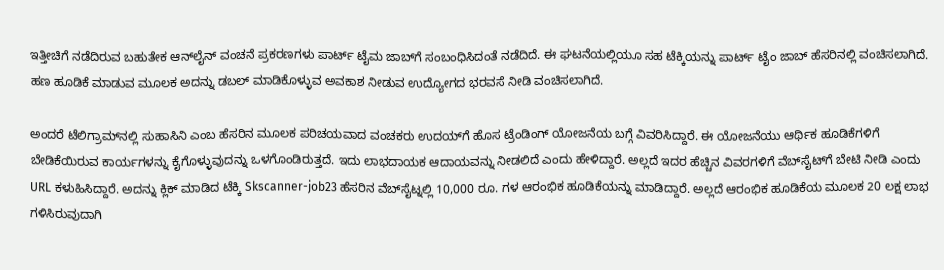ಇತ್ತೀಚಿಗೆ ನಡೆದಿರುವ ಬಹುತೇಕ ಆನ್‌ಲೈನ್‌ ವಂಚನೆ ಪ್ರಕರಣಗಳು ಪಾರ್ಟ್‌ ಟೈಮ ಜಾಬ್‌ಗೆ ಸಂಬಂಧಿಸಿದಂತೆ ನಡೆದಿದೆ. ಈ ಘಟನೆಯಲ್ಲಿಯೂ ಸಹ ಟೆಕ್ಕಿಯನ್ನು ಪಾರ್ಟ್‌ ಟೈಂ ಜಾಬ್‌ ಹೆಸರಿನಲ್ಲಿ ವಂಚಿಸಲಾಗಿದೆ. ಹಣ ಹೂಡಿಕೆ ಮಾಡುವ ಮೂಲಕ ಅದನ್ನು ಡಬಲ್‌ ಮಾಡಿಕೊಳ್ಳುವ ಅವಕಾಶ ನೀಡುವ ಉದ್ಯೋಗದ ಭರವಸೆ ನೀಡಿ ವಂಚಿಸಲಾಗಿದೆ.

ಅಂದರೆ ಟೆಲಿಗ್ರಾಮ್‌ನಲ್ಲಿ ಸುಹಾಸಿನಿ ಎಂಬ ಹೆಸರಿನ ಮೂಲಕ ಪರಿಚಯವಾದ ವಂಚಕರು ಉದಯ್‌ಗೆ ಹೊಸ ಟ್ರೆಂಡಿಂಗ್‌ ಯೋಜನೆಯ ಬಗ್ಗೆ ವಿವರಿಸಿದ್ದಾರೆ. ಈ ಯೋಜನೆಯು ಆರ್ಥಿಕ ಹೂಡಿಕೆಗಳಿಗೆ ಬೇಡಿಕೆಯಿರುವ ಕಾರ್ಯಗಳನ್ನು ಕೈಗೊಳ್ಳುವುದನ್ನು ಒಳಗೊಂಡಿರುತ್ತದೆ. ಇದು ಲಾಭದಾಯಕ ಆದಾಯವನ್ನು ನೀಡಲಿದೆ ಎಂದು ಹೇಳಿದ್ದಾರೆ. ಅಲ್ಲದೆ ಇದರ ಹೆಚ್ಚಿನ ವಿವರಗಳಿಗೆ ವೆಬ್‌ಸೈಟ್‌ಗೆ ಬೇಟಿ ನೀಡಿ ಎಂದು URL ಕಳುಹಿಸಿದ್ದಾರೆ. ಅದನ್ನು ಕ್ಲಿಕ್‌ ಮಾಡಿದ ಟೆಕ್ಕಿ Skscanner-job23 ಹೆಸರಿನ ವೆಬ್‌ಸೈಟ್ನಲ್ಲಿ 10,000 ರೂ. ಗಳ ಆರಂಭಿಕ ಹೂಡಿಕೆಯನ್ನು ಮಾಡಿದ್ದಾರೆ. ಅಲ್ಲದೆ ಆರಂಭಿಕ ಹೂಡಿಕೆಯ ಮೂಲಕ 20 ಲಕ್ಷ ಲಾಭ ಗಳಿಸಿರುವುದಾಗಿ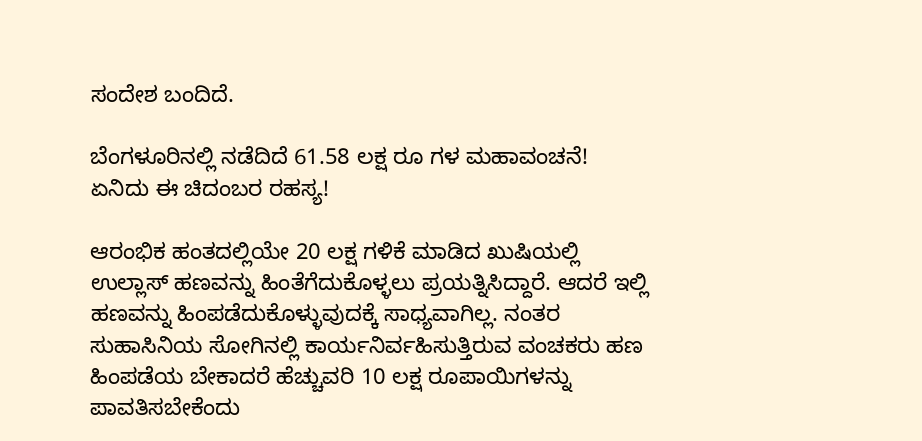ಸಂದೇಶ ಬಂದಿದೆ.

ಬೆಂಗಳೂರಿನಲ್ಲಿ ನಡೆದಿದೆ 61.58 ಲಕ್ಷ ರೂ ಗಳ ಮಹಾವಂಚನೆ! ಏನಿದು ಈ ಚಿದಂಬರ ರಹಸ್ಯ!

ಆರಂಭಿಕ ಹಂತದಲ್ಲಿಯೇ 20 ಲಕ್ಷ ಗಳಿಕೆ ಮಾಡಿದ ಖುಷಿಯಲ್ಲಿ ಉಲ್ಲಾಸ್‌ ಹಣವನ್ನು ಹಿಂತೆಗೆದುಕೊಳ್ಳಲು ಪ್ರಯತ್ನಿಸಿದ್ದಾರೆ. ಆದರೆ ಇಲ್ಲಿ ಹಣವನ್ನು ಹಿಂಪಡೆದುಕೊಳ್ಳುವುದಕ್ಕೆ ಸಾಧ್ಯವಾಗಿಲ್ಲ. ನಂತರ ಸುಹಾಸಿನಿಯ ಸೋಗಿನಲ್ಲಿ ಕಾರ್ಯನಿರ್ವಹಿಸುತ್ತಿರುವ ವಂಚಕರು ಹಣ ಹಿಂಪಡೆಯ ಬೇಕಾದರೆ ಹೆಚ್ಚುವರಿ 10 ಲಕ್ಷ ರೂಪಾಯಿಗಳನ್ನು ಪಾವತಿಸಬೇಕೆಂದು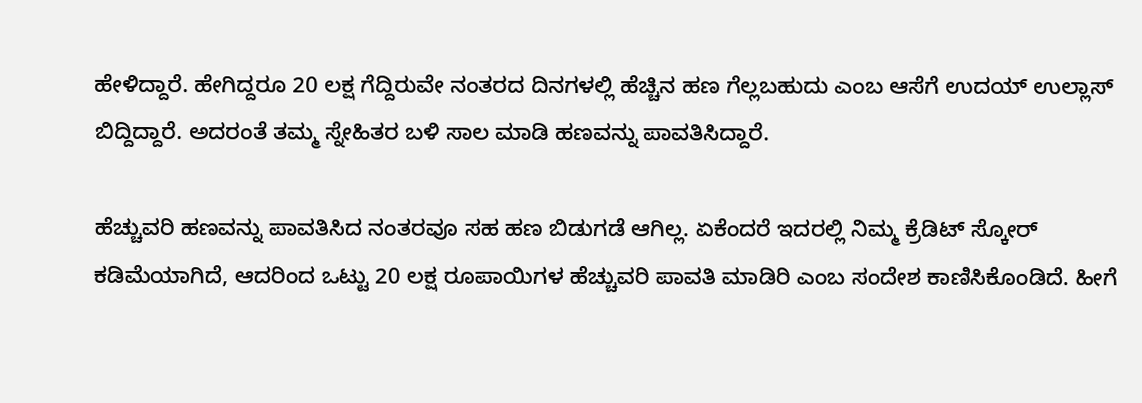ಹೇಳಿದ್ದಾರೆ. ಹೇಗಿದ್ದರೂ 20 ಲಕ್ಷ ಗೆದ್ದಿರುವೇ ನಂತರದ ದಿನಗಳಲ್ಲಿ ಹೆಚ್ಚಿನ ಹಣ ಗೆಲ್ಲಬಹುದು ಎಂಬ ಆಸೆಗೆ ಉದಯ್‌ ಉಲ್ಲಾಸ್‌ ಬಿದ್ದಿದ್ದಾರೆ. ಅದರಂತೆ ತಮ್ಮ ಸ್ನೇಹಿತರ ಬಳಿ ಸಾಲ ಮಾಡಿ ಹಣವನ್ನು ಪಾವತಿಸಿದ್ದಾರೆ.

ಹೆಚ್ಚುವರಿ ಹಣವನ್ನು ಪಾವತಿಸಿದ ನಂತರವೂ ಸಹ ಹಣ ಬಿಡುಗಡೆ ಆಗಿಲ್ಲ. ಏಕೆಂದರೆ ಇದರಲ್ಲಿ ನಿಮ್ಮ ಕ್ರೆಡಿಟ್ ಸ್ಕೋರ್ ಕಡಿಮೆಯಾಗಿದೆ, ಆದರಿಂದ ಒಟ್ಟು 20 ಲಕ್ಷ ರೂಪಾಯಿಗಳ ಹೆಚ್ಚುವರಿ ಪಾವತಿ ಮಾಡಿರಿ ಎಂಬ ಸಂದೇಶ ಕಾಣಿಸಿಕೊಂಡಿದೆ. ಹೀಗೆ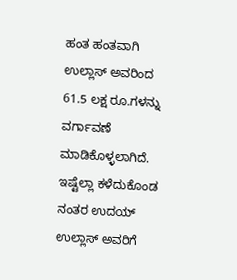ಹಂತ ಹಂತವಾಗಿ ಉಲ್ಲಾಸ್‌ ಅವರಿಂದ 61.5 ಲಕ್ಷ ರೂ.ಗಳನ್ನು ವರ್ಗಾವಣೆ ಮಾಡಿಕೊಳ್ಳಲಾಗಿದೆ. ಇಷ್ಟೆಲ್ಲಾ ಕಳೆದುಕೊಂಡ ನಂತರ ಉದಯ್‌ ಉಲ್ಲಾಸ್‌ ಅವರಿಗೆ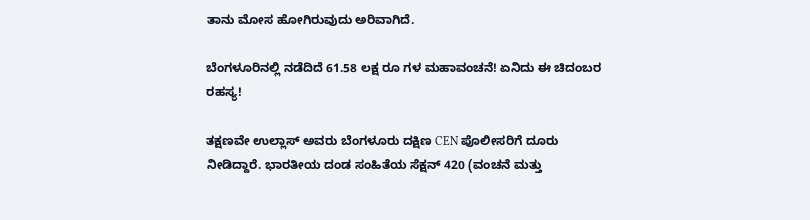ತಾನು ಮೋಸ ಹೋಗಿರುವುದು ಅರಿವಾಗಿದೆ.

ಬೆಂಗಳೂರಿನಲ್ಲಿ ನಡೆದಿದೆ 61.58 ಲಕ್ಷ ರೂ ಗಳ ಮಹಾವಂಚನೆ! ಏನಿದು ಈ ಚಿದಂಬರ ರಹಸ್ಯ!

ತಕ್ಷಣವೇ ಉಲ್ಲಾಸ್ ಅವರು ಬೆಂಗಳೂರು ದಕ್ಷಿಣ CEN ಪೊಲೀಸರಿಗೆ ದೂರು ನೀಡಿದ್ದಾರೆ. ಭಾರತೀಯ ದಂಡ ಸಂಹಿತೆಯ ಸೆಕ್ಷನ್ 420 (ವಂಚನೆ ಮತ್ತು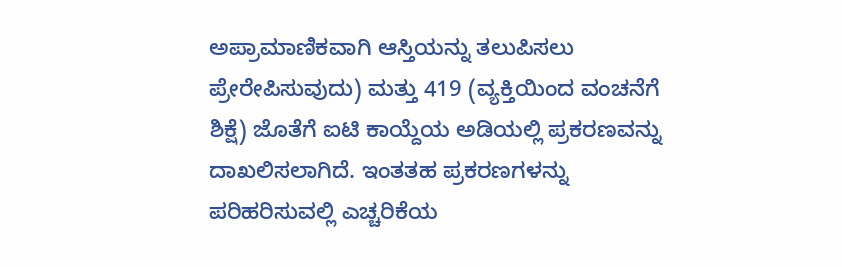ಅಪ್ರಾಮಾಣಿಕವಾಗಿ ಆಸ್ತಿಯನ್ನು ತಲುಪಿಸಲು ಪ್ರೇರೇಪಿಸುವುದು) ಮತ್ತು 419 (ವ್ಯಕ್ತಿಯಿಂದ ವಂಚನೆಗೆ ಶಿಕ್ಷೆ) ಜೊತೆಗೆ ಐಟಿ ಕಾಯ್ದೆಯ ಅಡಿಯಲ್ಲಿ ಪ್ರಕರಣವನ್ನು ದಾಖಲಿಸಲಾಗಿದೆ. ಇಂತತಹ ಪ್ರಕರಣಗಳನ್ನು ಪರಿಹರಿಸುವಲ್ಲಿ ಎಚ್ಚರಿಕೆಯ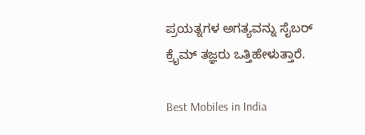ಪ್ರಯತ್ನಗಳ ಅಗತ್ಯವನ್ನು ಸೈಬರ್ ಕ್ರೈಮ್ ತಜ್ಞರು ಒತ್ತಿಹೇಳುತ್ತಾರೆ.

Best Mobiles in India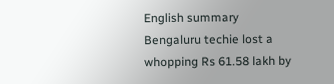English summary
Bengaluru techie lost a whopping Rs 61.58 lakh by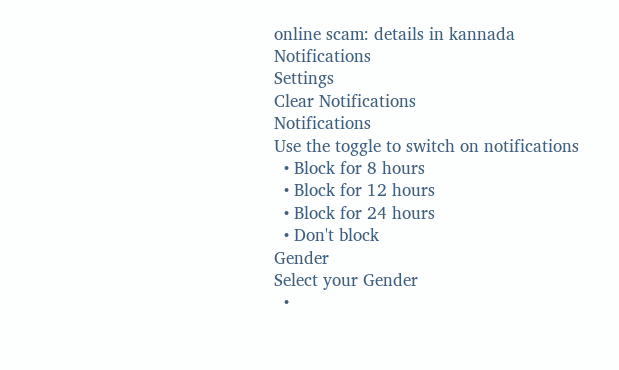online scam: details in kannada
Notifications
Settings
Clear Notifications
Notifications
Use the toggle to switch on notifications
  • Block for 8 hours
  • Block for 12 hours
  • Block for 24 hours
  • Don't block
Gender
Select your Gender
  •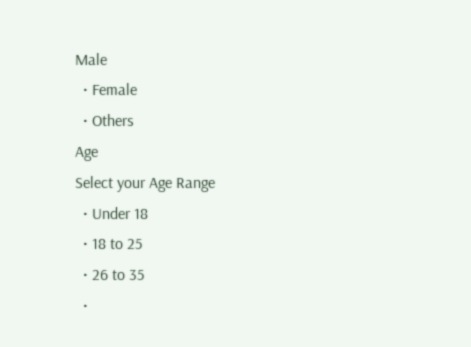Male
  • Female
  • Others
Age
Select your Age Range
  • Under 18
  • 18 to 25
  • 26 to 35
  •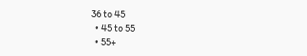36 to 45
  • 45 to 55
  • 55+